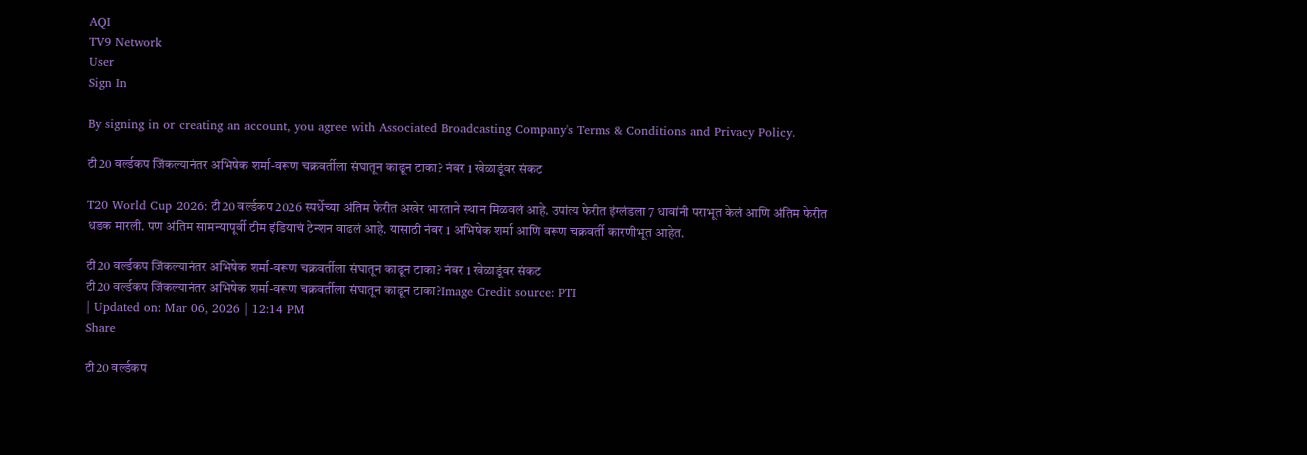AQI
TV9 Network
User
Sign In

By signing in or creating an account, you agree with Associated Broadcasting Company's Terms & Conditions and Privacy Policy.

टी20 वर्ल्डकप जिंकल्यानंतर अभिषेक शर्मा-वरूण चक्रवर्तीला संघातून काढून टाका? नंबर 1 खेळाडूंवर संकट

T20 World Cup 2026: टी20 वर्ल्डकप 2026 स्पर्धेच्या अंतिम फेरीत अखेर भारताने स्थान मिळवलं आहे. उपांत्य फेरीत इंग्लंडला 7 धावांनी पराभूत केलं आणि अंतिम फेरीत धडक मारली. पण अंतिम सामन्यापूर्वी टीम इंडियाचं टेन्शन वाढलं आहे. यासाठी नंबर 1 अभिषेक शर्मा आणि वरूण चक्रवर्ती कारणीभूत आहेत.

टी20 वर्ल्डकप जिंकल्यानंतर अभिषेक शर्मा-वरूण चक्रवर्तीला संघातून काढून टाका? नंबर 1 खेळाडूंवर संकट
टी20 वर्ल्डकप जिंकल्यानंतर अभिषेक शर्मा-वरूण चक्रवर्तीला संघातून काढून टाका?Image Credit source: PTI
| Updated on: Mar 06, 2026 | 12:14 PM
Share

टी20 वर्ल्डकप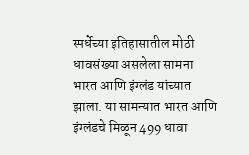स्पर्धेच्या इतिहासातील मोठी धावसंख्या असलेला सामना भारत आणि इंग्लंड यांच्यात झाला. या सामन्यात भारत आणि इंग्लंडचे मिळून 499 धावा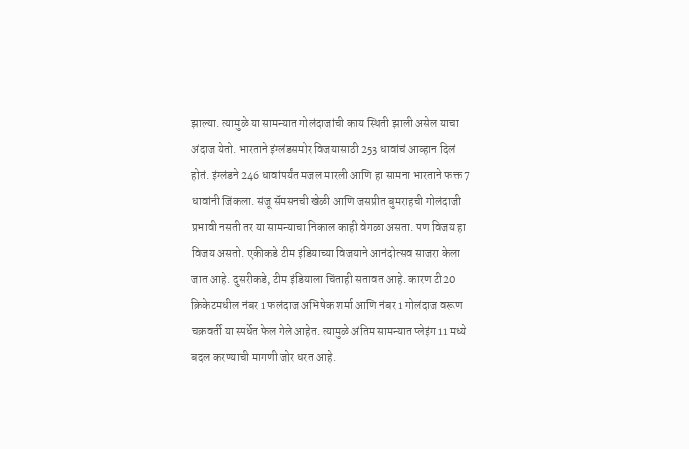झाल्या. त्यामुळे या सामन्यात गोलंदाजांची काय स्थिती झाली असेल याचा अंदाज येतो. भारताने इंग्लंडसमोर विजयासाठी 253 धावांचं आव्हान दिलं होतं. इंग्लंडने 246 धावांपर्यंत मजल मारली आणि हा सामना भारताने फक्त 7 धावांनी जिंकला. संजू सॅमसनची खेळी आणि जसप्रीत बुमराहची गोलंदाजी प्रभावी नसती तर या सामन्याचा निकाल काही वेगळा असता. पण विजय हा विजय असतो. एकीकडे टीम इंडियाच्या विजयाने आनंदोत्सव साजरा केला जात आहे. दुसरीकडे, टीम इंडियाला चिंताही सतावत आहे. कारण टी20 क्रिकेटमधील नंबर 1 फलंदाज अभिषेक शर्मा आणि नंबर 1 गोलंदाज वरूण चक्रवर्ती या स्पर्धेत फेल गेले आहेत. त्यामुळे अंतिम सामन्यात प्लेइंग 11 मध्ये बदल करण्याची मागणी जोर धरत आहे.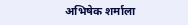अभिषेक शर्माला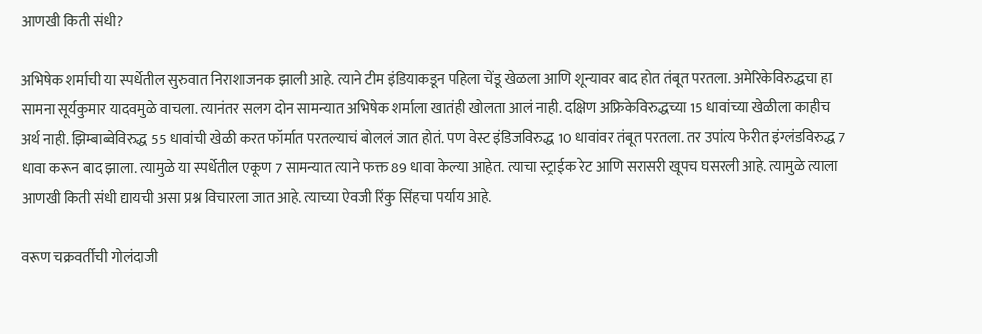आणखी किती संधी?

अभिषेक शर्माची या स्पर्धेतील सुरुवात निराशाजनक झाली आहे. त्याने टीम इंडियाकडून पहिला चेंडू खेळला आणि शून्यावर बाद होत तंबूत परतला. अमेरिकेविरुद्धचा हा सामना सूर्यकुमार यादवमुळे वाचला. त्यानंतर सलग दोन सामन्यात अभिषेक शर्माला खातंही खोलता आलं नाही. दक्षिण अफ्रिकेविरुद्धच्या 15 धावांच्या खेळीला काहीच अर्थ नाही. झिम्बाब्वेविरुद्ध 55 धावांची खेळी करत फॉर्मात परतल्याचं बोललं जात होतं. पण वेस्ट इंडिजविरुद्ध 10 धावांवर तंबूत परतला. तर उपांत्य फेरीत इंग्लंडविरुद्ध 7 धावा करून बाद झाला. त्यामुळे या स्पर्धेतील एकूण 7 सामन्यात त्याने फक्त 89 धावा केल्या आहेत. त्याचा स्ट्राईक रेट आणि सरासरी खूपच घसरली आहे. त्यामुळे त्याला आणखी किती संधी द्यायची असा प्रश्न विचारला जात आहे. त्याच्या ऐवजी रिंकु सिंहचा पर्याय आहे.

वरूण चक्रवर्तीची गोलंदाजी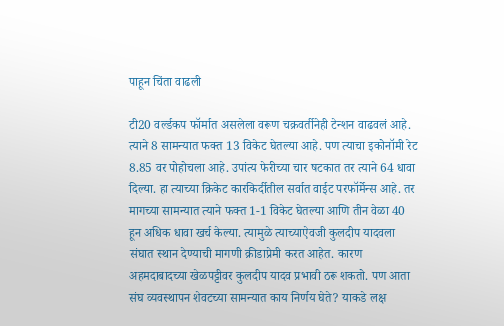पाहून चिंता वाढली

टी20 वर्ल्डकप फॉर्मात असलेला वरूण चक्रवर्तीनेही टेन्शन वाढवलं आहे. त्याने 8 सामन्यात फक्त 13 विकेट घेतल्या आहे. पण त्याचा इकोनॉमी रेट 8.85 वर पोहोचला आहे. उपांत्य फेरीच्या चार षटकात तर त्याने 64 धावा दिल्या. हा त्याच्या क्रिकेट कारकिर्दीतील सर्वात वाईट परफॉर्मेन्स आहे. तर मागच्या सामन्यात त्याने फक्त 1-1 विकेट घेतल्या आणि तीन वेळा 40 हून अधिक धावा खर्च केल्या. त्यामुळे त्याच्याऐवजी कुलदीप यादवला संघात स्थान देण्याची मागणी क्रीडाप्रेमी करत आहेत. कारण अहमदाबादच्या खेळपट्टीवर कुलदीप यादव प्रभावी ठरू शकतो. पण आता संघ व्यवस्थापन शेवटच्या सामन्यात काय निर्णय घेते? याकडे लक्ष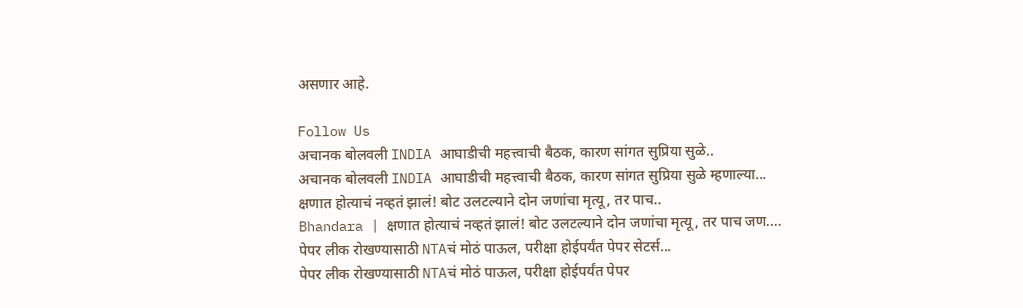असणार आहे.

Follow Us
अचानक बोलवली INDIA आघाडीची महत्त्वाची बैठक, कारण सांगत सुप्रिया सुळे..
अचानक बोलवली INDIA आघाडीची महत्त्वाची बैठक, कारण सांगत सुप्रिया सुळे म्हणाल्या...
क्षणात होत्याचं नव्हतं झालं! बोट उलटल्याने दोन जणांचा मृत्यू, तर पाच..
Bhandara | क्षणात होत्याचं नव्हतं झालं! बोट उलटल्याने दोन जणांचा मृत्यू, तर पाच जण....
पेपर लीक रोखण्यासाठी NTAचं मोठं पाऊल, परीक्षा होईपर्यंत पेपर सेटर्स...
पेपर लीक रोखण्यासाठी NTAचं मोठं पाऊल, परीक्षा होईपर्यंत पेपर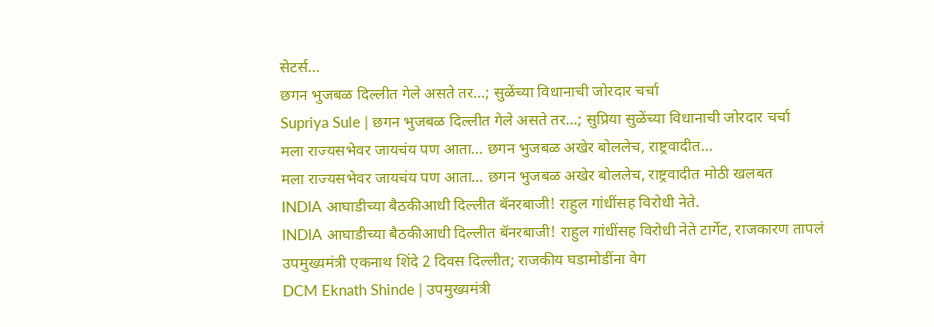सेटर्स...
छगन भुजबळ दिल्लीत गेले असते तर...; सुळेंच्या विधानाची जोरदार चर्चा
Supriya Sule | छगन भुजबळ दिल्लीत गेले असते तर...; सुप्रिया सुळेंच्या विधानाची जोरदार चर्चा
मला राज्यसभेवर जायचंय पण आता... छगन भुजबळ अखेर बोललेच, राष्ट्रवादीत...
मला राज्यसभेवर जायचंय पण आता... छगन भुजबळ अखेर बोललेच, राष्ट्रवादीत मोठी खलबत
INDIA आघाडीच्या बैठकीआधी दिल्लीत बॅनरबाजी! राहुल गांधींसह विरोधी नेते.
INDIA आघाडीच्या बैठकीआधी दिल्लीत बॅनरबाजी! राहुल गांधींसह विरोधी नेते टार्गेट, राजकारण तापलं
उपमुख्यमंत्री एकनाथ शिंदे 2 दिवस दिल्लीत; राजकीय घडामोडींना वेग
DCM Eknath Shinde | उपमुख्यमंत्री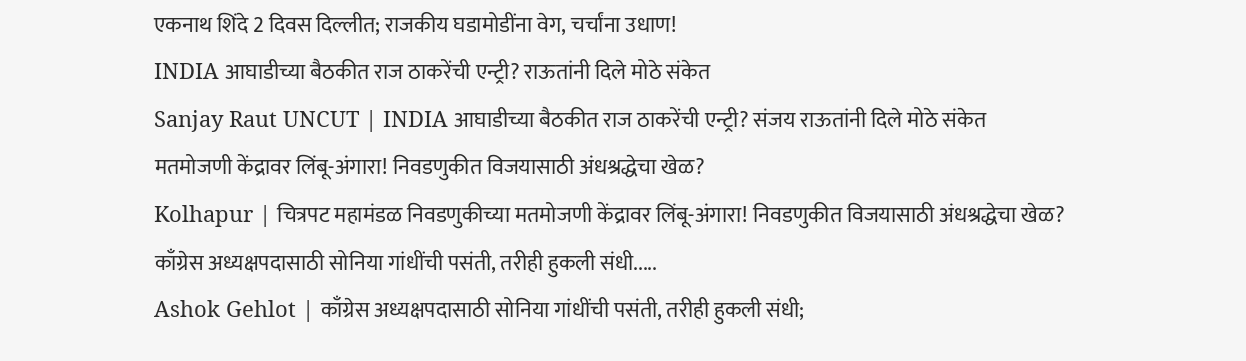एकनाथ शिंदे 2 दिवस दिल्लीत; राजकीय घडामोडींना वेग, चर्चांना उधाण!
INDIA आघाडीच्या बैठकीत राज ठाकरेंची एन्ट्री? राऊतांनी दिले मोठे संकेत
Sanjay Raut UNCUT | INDIA आघाडीच्या बैठकीत राज ठाकरेंची एन्ट्री? संजय राऊतांनी दिले मोठे संकेत
मतमोजणी केंद्रावर लिंबू-अंगारा! निवडणुकीत विजयासाठी अंधश्रद्धेचा खेळ?
Kolhapur | चित्रपट महामंडळ निवडणुकीच्या मतमोजणी केंद्रावर लिंबू-अंगारा! निवडणुकीत विजयासाठी अंधश्रद्धेचा खेळ?
काँग्रेस अध्यक्षपदासाठी सोनिया गांधींची पसंती, तरीही हुकली संधी.....
Ashok Gehlot | काँग्रेस अध्यक्षपदासाठी सोनिया गांधींची पसंती, तरीही हुकली संधी;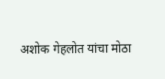अशोक गेहलोत यांचा मोठा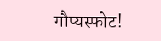गौप्यस्फोट!